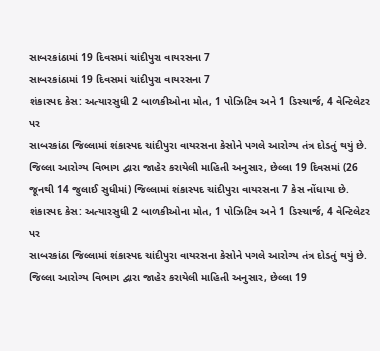સાબરકાંઠામાં 19 દિવસમાં ચાંદીપુરા વાયરસના 7
સાબરકાંઠામાં 19 દિવસમાં ચાંદીપુરા વાયરસના 7
શંકાસ્પદ કેસ: અત્યારસુધી 2 બાળકીઓના મોત, 1 પોઝિટિવ અને 1 ડિસ્ચાર્જ, 4 વેન્ટિલેટર પર
સાબરકાંઠા જિલ્લામાં શંકાસ્પદ ચાંદીપુરા વાયરસના કેસોને પગલે આરોગ્ય તંત્ર દોડતું થયું છે. જિલ્લા આરોગ્ય વિભાગ દ્વારા જાહેર કરાયેલી માહિતી અનુસાર, છેલ્લા 19 દિવસમાં (26 જૂનથી 14 જુલાઈ સુધીમાં) જિલ્લામાં શંકાસ્પદ ચાંદીપુરા વાયરસના 7 કેસ નોંધાયા છે.
શંકાસ્પદ કેસ: અત્યારસુધી 2 બાળકીઓના મોત, 1 પોઝિટિવ અને 1 ડિસ્ચાર્જ, 4 વેન્ટિલેટર પર
સાબરકાંઠા જિલ્લામાં શંકાસ્પદ ચાંદીપુરા વાયરસના કેસોને પગલે આરોગ્ય તંત્ર દોડતું થયું છે. જિલ્લા આરોગ્ય વિભાગ દ્વારા જાહેર કરાયેલી માહિતી અનુસાર, છેલ્લા 19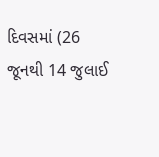દિવસમાં (26 જૂનથી 14 જુલાઈ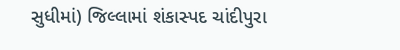સુધીમાં) જિલ્લામાં શંકાસ્પદ ચાંદીપુરા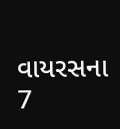વાયરસના 7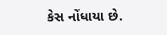કેસ નોંધાયા છે.